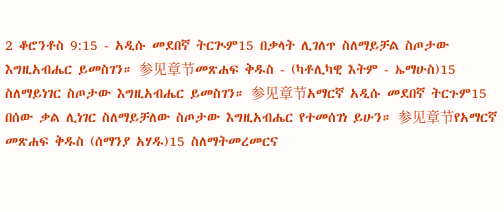2 ቆሮንቶስ 9:15 - አዲሱ መደበኛ ትርጒም15 በቃላት ሊገለጥ ስለማይቻል ስጦታው እግዚአብሔር ይመስገን። 参见章节መጽሐፍ ቅዱስ - (ካቶሊካዊ እትም - ኤማሁስ)15 ስለማይነገር ስጦታው እግዚአብሔር ይመስገን። 参见章节አማርኛ አዲሱ መደበኛ ትርጉም15 በሰው ቃል ሊነገር ስለማይቻለው ስጦታው እግዚአብሔር የተመሰገነ ይሁን። 参见章节የአማርኛ መጽሐፍ ቅዱስ (ሰማንያ አሃዱ)15 ስለማትመረመርና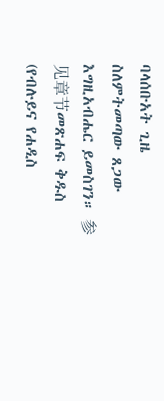ባላሰቡአት ጊዜ ስለምትመጣው ጸጋው እግዚአብሔር ይመስገን። 参见章节መጽሐፍ ቅዱስ (የብሉይና የሐዲስ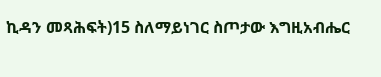ኪዳን መጻሕፍት)15 ስለማይነገር ስጦታው እግዚአብሔር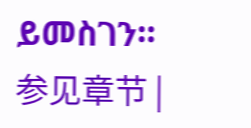ይመስገን። 参见章节 |